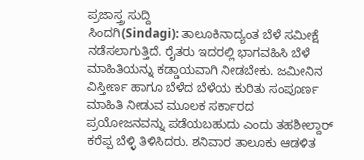ಪ್ರಜಾಸ್ತ್ರ ಸುದ್ದಿ
ಸಿಂದಗಿ(Sindagi): ತಾಲೂಕಿನಾದ್ಯಂತ ಬೆಳೆ ಸಮೀಕ್ಷೆ ನಡೆಸಲಾಗುತ್ತಿದೆ. ರೈತರು ಇದರಲ್ಲಿ ಭಾಗವಹಿಸಿ ಬೆಳೆ ಮಾಹಿತಿಯನ್ನು ಕಡ್ಡಾಯವಾಗಿ ನೀಡಬೇಕು. ಜಮೀನಿನ ವಿಸ್ತೀರ್ಣ ಹಾಗೂ ಬೆಳೆದ ಬೆಳೆಯ ಕುರಿತು ಸಂಪೂರ್ಣ ಮಾಹಿತಿ ನೀಡುವ ಮೂಲಕ ಸರ್ಕಾರದ ಪ್ರಯೋಜನವನ್ನು ಪಡೆಯಬಹುದು ಎಂದು ತಹಶೀಲ್ದಾರ್ ಕರೆಪ್ಪ ಬೆಳ್ಳಿ ತಿಳಿಸಿದರು. ಶನಿವಾರ ತಾಲೂಕು ಆಡಳಿತ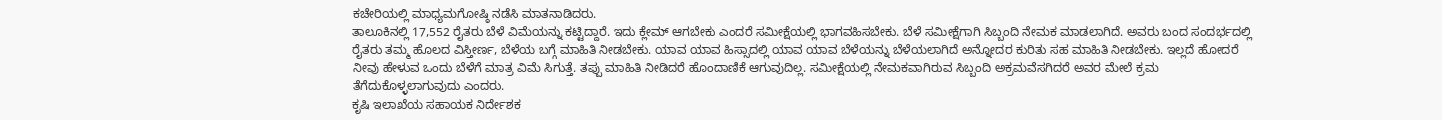ಕಚೇರಿಯಲ್ಲಿ ಮಾಧ್ಯಮಗೋಷ್ಠಿ ನಡೆಸಿ ಮಾತನಾಡಿದರು.
ತಾಲೂಕಿನಲ್ಲಿ 17,552 ರೈತರು ಬೆಳೆ ವಿಮೆಯನ್ನು ಕಟ್ಟಿದ್ದಾರೆ. ಇದು ಕ್ಲೇಮ್ ಆಗಬೇಕು ಎಂದರೆ ಸಮೀಕ್ಷೆಯಲ್ಲಿ ಭಾಗವಹಿಸಬೇಕು. ಬೆಳೆ ಸಮೀಕ್ಷೆಗಾಗಿ ಸಿಬ್ಬಂದಿ ನೇಮಕ ಮಾಡಲಾಗಿದೆ. ಅವರು ಬಂದ ಸಂದರ್ಭದಲ್ಲಿ ರೈತರು ತಮ್ಮ ಹೊಲದ ವಿಸ್ತೀರ್ಣ, ಬೆಳೆಯ ಬಗ್ಗೆ ಮಾಹಿತಿ ನೀಡಬೇಕು. ಯಾವ ಯಾವ ಹಿಸ್ಸಾದಲ್ಲಿ ಯಾವ ಯಾವ ಬೆಳೆಯನ್ನು ಬೆಳೆಯಲಾಗಿದೆ ಅನ್ನೋದರ ಕುರಿತು ಸಹ ಮಾಹಿತಿ ನೀಡಬೇಕು. ಇಲ್ಲದೆ ಹೋದರೆ ನೀವು ಹೇಳುವ ಒಂದು ಬೆಳೆಗೆ ಮಾತ್ರ ವಿಮೆ ಸಿಗುತ್ತೆ. ತಪ್ಪು ಮಾಹಿತಿ ನೀಡಿದರೆ ಹೊಂದಾಣಿಕೆ ಆಗುವುದಿಲ್ಲ. ಸಮೀಕ್ಷೆಯಲ್ಲಿ ನೇಮಕವಾಗಿರುವ ಸಿಬ್ಬಂದಿ ಅಕ್ರಮವೆಸಗಿದರೆ ಅವರ ಮೇಲೆ ಕ್ರಮ ತೆಗೆದುಕೊಳ್ಳಲಾಗುವುದು ಎಂದರು.
ಕೃಷಿ ಇಲಾಖೆಯ ಸಹಾಯಕ ನಿರ್ದೇಶಕ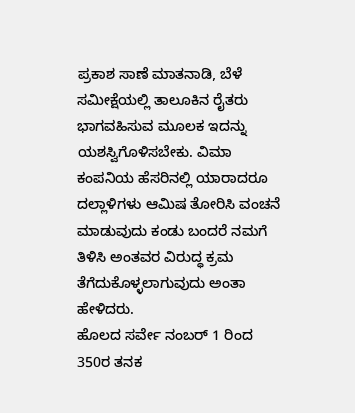ಪ್ರಕಾಶ ಸಾಣೆ ಮಾತನಾಡಿ, ಬೆಳೆ ಸಮೀಕ್ಷೆಯಲ್ಲಿ ತಾಲೂಕಿನ ರೈತರು ಭಾಗವಹಿಸುವ ಮೂಲಕ ಇದನ್ನು ಯಶಸ್ವಿಗೊಳಿಸಬೇಕು. ವಿಮಾ ಕಂಪನಿಯ ಹೆಸರಿನಲ್ಲಿ ಯಾರಾದರೂ ದಲ್ಲಾಳಿಗಳು ಆಮಿಷ ತೋರಿಸಿ ವಂಚನೆ ಮಾಡುವುದು ಕಂಡು ಬಂದರೆ ನಮಗೆ ತಿಳಿಸಿ ಅಂತವರ ವಿರುದ್ಧ ಕ್ರಮ ತೆಗೆದುಕೊಳ್ಳಲಾಗುವುದು ಅಂತಾ ಹೇಳಿದರು.
ಹೊಲದ ಸರ್ವೇ ನಂಬರ್ 1 ರಿಂದ 350ರ ತನಕ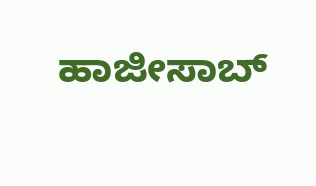ಹಾಜೀಸಾಬ್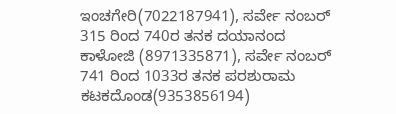ಇಂಚಗೇರಿ(7022187941), ಸರ್ವೇ ನಂಬರ್ 315 ರಿಂದ 740ರ ತನಕ ದಯಾನಂದ ಕಾಳೋಜಿ (8971335871), ಸರ್ವೇ ನಂಬರ್ 741 ರಿಂದ 1033ರ ತನಕ ಪರಶುರಾಮ ಕಟಕದೊಂಡ(9353856194)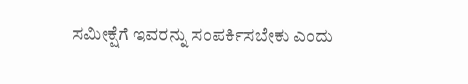ಸಮೀಕ್ಷೆಗೆ ಇವರನ್ನು ಸಂಪರ್ಕಿಸಬೇಕು ಎಂದು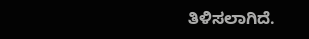ತಿಳಿಸಲಾಗಿದೆ.